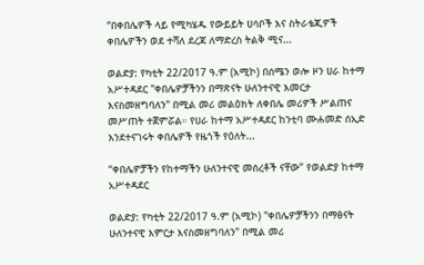“በቀበሌዎች ላይ የሚካሄዱ የውይይት ሀሳቦች እና ስትራቴጂዎች ቀበሌዎችን ወደ ተሻለ ደረጃ ለማድረስ ትልቅ ሚና...

ወልድያ: የካቲት 22/2017 ዓ.ም (አሚኮ) በሰሜን ወሎ ዞን ሀራ ከተማ አሥተዳደር "ቀበሌዎቻችንን በማጽናት ሁለንተናዊ እመርታ እናስመዘግባለን" በሚል መሪ መልዕክት ለቀበሌ መሪዎች ሥልጠና መሥጠት ተጀምሯል። የሀራ ከተማ አሥተዳደር ከንቲባ ሙሐመድ ሰኢድ እንደተናገሩት ቀበሌዎች የዜጎች የዕለት...

“ቀበሌዎቻችን የከተማችን ሁለንተናዊ መሰረቶች ናቸው” የወልድያ ከተማ አሥተዳደር

ወልድያ: የካቲት 22/2017 ዓ.ም (አሚኮ) "ቀበሌዎቻችንን በማፅናት ሁለንተናዊ እምርታ እናስመዘግባለን" በሚል መሪ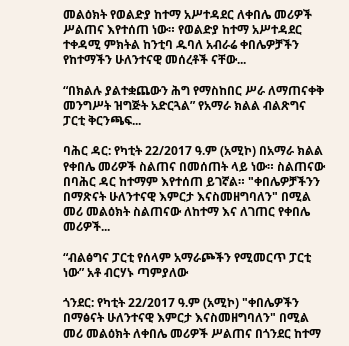መልዕክት የወልድያ ከተማ አሥተዳደር ለቀበሌ መሪዎች ሥልጠና እየተሰጠ ነው። የወልድያ ከተማ አሥተዳደር ተቀዳሚ ምክትል ከንቲባ ዱባለ አብራሬ ቀበሌዎቻችን የከተማችን ሁለንተናዊ መሰረቶች ናቸው...

“በክልሉ ያልተቋጨውን ሕግ የማስከበር ሥራ ለማጠናቀቅ መንግሥት ዝግጅት አድርጓል” የአማራ ክልል ብልጽግና ፓርቲ ቅርንጫፍ...

ባሕር ዳር: የካቲት 22/2017 ዓ.ም (አሚኮ) በአማራ ክልል የቀበሌ መሪዎች ስልጠና በመሰጠት ላይ ነው። ስልጠናው በባሕር ዳር ከተማም እየተሰጠ ይገኛል። "ቀበሌዎቻችንን በማጽናት ሁለንተናዊ እምርታ እናስመዘግባለን" በሚል መሪ መልዕክት ስልጠናው ለከተማ እና ለገጠር የቀበሌ መሪዎች...

“ብልፅግና ፓርቲ የሰላም አማራጮችን የሚመርጥ ፓርቲ ነው” አቶ ብርሃኑ ጣምያለው

ጎንደር: የካቲት 22/2017 ዓ.ም (አሚኮ) "ቀበሌዎችን በማፅናት ሁለንተናዊ እምርታ እናስመዘግባለን" በሚል መሪ መልዕክት ለቀበሌ መሪዎች ሥልጠና በጎንደር ከተማ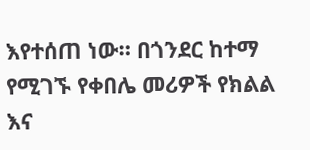እየተሰጠ ነው። በጎንደር ከተማ የሚገኙ የቀበሌ መሪዎች የክልል እና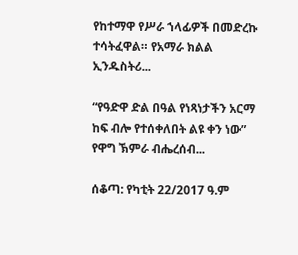የከተማዋ የሥራ ኀላፊዎች በመድረኩ ተሳትፈዋል። የአማራ ክልል ኢንዱስትሪ...

“የዓድዋ ድል በዓል የነጻነታችን አርማ ከፍ ብሎ የተሰቀለበት ልዩ ቀን ነው” የዋግ ኽምራ ብሔረሰብ...

ሰቆጣ: የካቲት 22/2017 ዓ.ም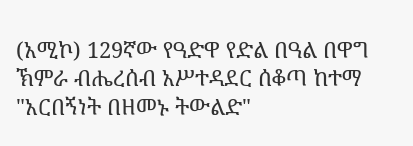(አሚኮ) 129ኛው የዓድዋ የድል በዓል በዋግ ኽምራ ብሔረሰብ አሥተዳደር ሰቆጣ ከተማ "አርበኝነት በዘመኑ ትውልድ"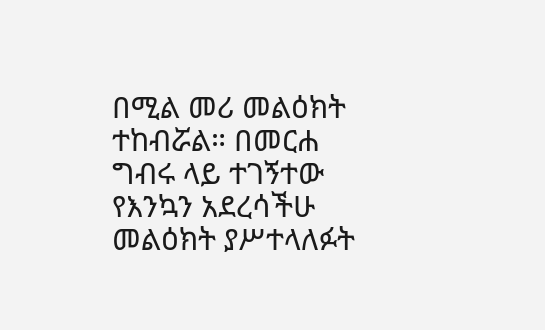በሚል መሪ መልዕክት ተከብሯል። በመርሐ ግብሩ ላይ ተገኝተው የእንኳን አደረሳችሁ መልዕክት ያሥተላለፉት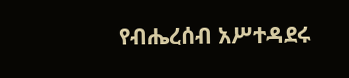የብሔረሰብ አሥተዳደሩ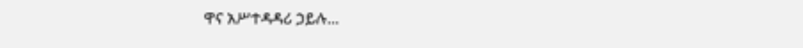ዋና አሥተዳዳሪ ኃይሉ...